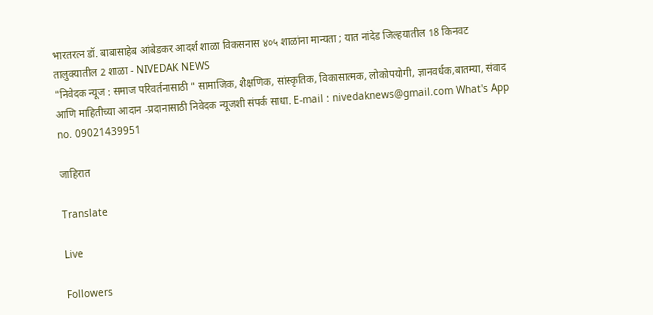भारतरत्न डॉ. बाबासाहेब आंबेडकर आदर्श शाळा विकसनास ४०५ शाळांना मान्यता ; यात नांदेड जिल्हयातील 18 किनवट तालुक्यातील 2 शाळा - NIVEDAK NEWS
"निवेदक न्यूज : समाज परिवर्तनासाठी " सामाजिक, शैक्षणिक, सांस्कृतिक, विकासात्मक, लोकोपयोगी, ज्ञानवर्धक,बातम्या, संवाद आणि माहितीच्या आदान -प्रदानासाठी निवेदक न्यूजशी संपर्क साधा. E-mail : nivedaknews@gmail.com What's App no. 09021439951

जाहिरात

Translate

Live

Followers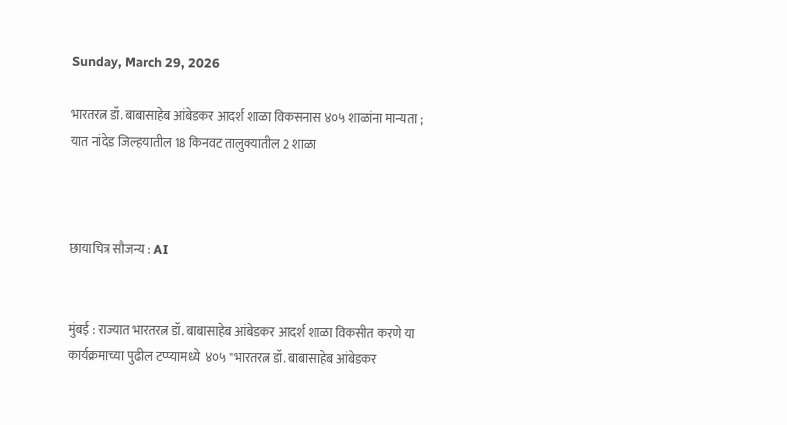Sunday, March 29, 2026

भारतरत्न डॉ. बाबासाहेब आंबेडकर आदर्श शाळा विकसनास ४०५ शाळांना मान्यता ; यात नांदेड जिल्हयातील 18 किनवट तालुक्यातील 2 शाळा



छायाचित्र सौजन्य : AI


मुंबई : राज्यात भारतरत्न डॉ. बाबासाहेब आंबेडकर आदर्श शाळा विकसीत करणे या कार्यक्रमाच्या पुढील टप्प्यामध्ये  ४०५ "भारतरत्न डॉ. बाबासाहेब आंबेडकर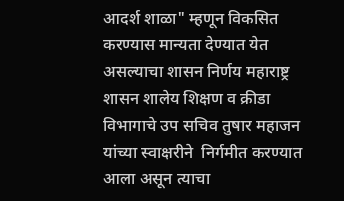आदर्श शाळा" म्हणून विकसित करण्यास मान्यता देण्यात येत असल्याचा शासन निर्णय महाराष्ट्र शासन शालेय शिक्षण व क्रीडा विभागाचे उप सचिव तुषार महाजन यांच्या स्वाक्षरीने  निर्गमीत करण्यात आला असून त्याचा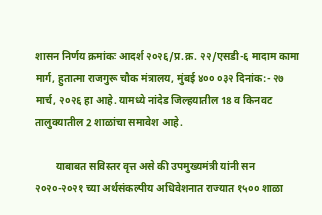शासन निर्णय क्रमांकः आदर्श २०२६/प्र.क्र. २२/एसडी-६ मादाम कामा मार्ग, हुतात्मा राजगुरू चौक मंत्रालय, मुंबई ४०० ०३२ दिनांक:- २७ मार्च, २०२६ हा आहे. यामध्ये नांदेड जिल्हयातील 18 व किनवट तालुक्यातील 2 शाळांचा समावेश आहे.

        याबाबत सविस्तर वृत्त असे की उपमुख्यमंत्री यांनी सन २०२०-२०२१ च्या अर्थसंकल्पीय अधिवेशनात राज्यात १५०० शाळा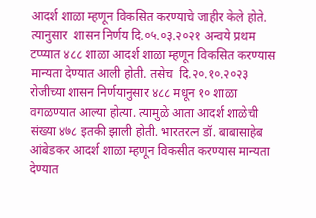आदर्श शाळा म्हणून विकसित करण्याचे जाहीर केले होते. त्यानुसार  शासन निर्णय दि.०५.०३.२०२१ अन्वये प्रथम टप्प्यात ४८८ शाळा आदर्श शाळा म्हणून विकसित करण्यास मान्यता देण्यात आली होती. तसेच  दि.२०.१०.२०२३ रोजीच्या शासन निर्णयानुसार ४८८ मधून १० शाळा वगळण्यात आल्या होत्या. त्यामुळे आता आदर्श शाळेची संख्या ४७८ इतकी झाली होती. भारतरत्न डॉ. बाबासाहेब आंबेडकर आदर्श शाळा म्हणून विकसीत करण्यास मान्यता देण्यात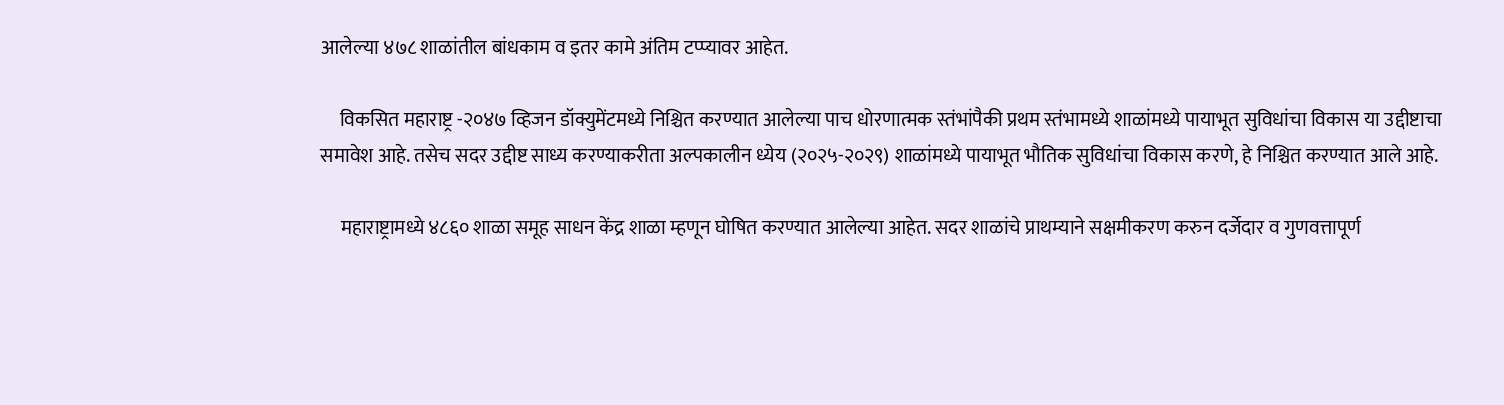आलेल्या ४७८ शाळांतील बांधकाम व इतर कामे अंतिम टप्प्यावर आहेत.

     विकसित महाराष्ट्र -२०४७ व्हिजन डॉक्युमेंटमध्ये निश्चित करण्यात आलेल्या पाच धोरणात्मक स्तंभांपैकी प्रथम स्तंभामध्ये शाळांमध्ये पायाभूत सुविधांचा विकास या उद्दीष्टाचा समावेश आहे. तसेच सदर उद्दीष्ट साध्य करण्याकरीता अल्पकालीन ध्येय (२०२५-२०२९) शाळांमध्ये पायाभूत भौतिक सुविधांचा विकास करणे, हे निश्चित करण्यात आले आहे.

     महाराष्ट्रामध्ये ४८६० शाळा समूह साधन केंद्र शाळा म्हणून घोषित करण्यात आलेल्या आहेत. सदर शाळांचे प्राथम्याने सक्षमीकरण करुन दर्जेदार व गुणवत्तापूर्ण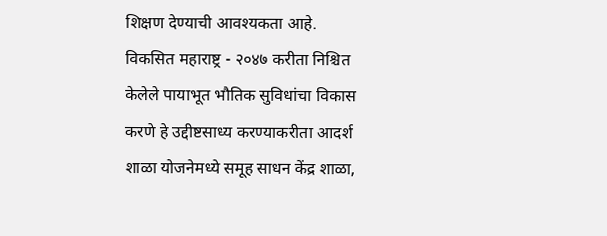शिक्षण देण्याची आवश्यकता आहे. विकसित महाराष्ट्र - २०४७ करीता निश्चित केलेले पायाभूत भौतिक सुविधांचा विकास करणे हे उद्दीष्टसाध्य करण्याकरीता आदर्श शाळा योजनेमध्ये समूह साधन केंद्र शाळा,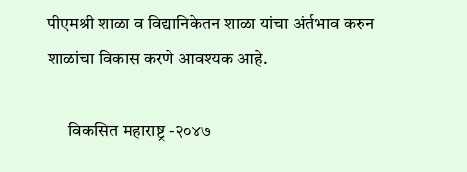पीएमश्री शाळा व विद्यानिकेतन शाळा यांचा अंर्तभाव करुन शाळांचा विकास करणे आवश्यक आहे.

      विकसित महाराष्ट्र -२०४७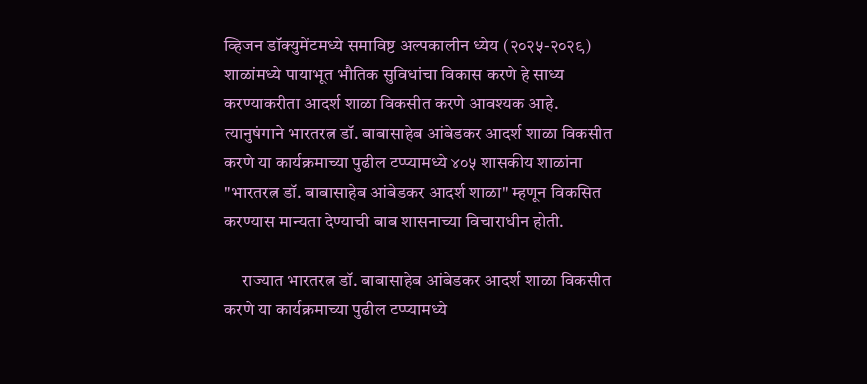व्हिजन डॉक्युमेंटमध्ये समाविष्ट अल्पकालीन ध्येय (२०२५-२०२९) शाळांमध्ये पायाभूत भौतिक सुविधांचा विकास करणे हे साध्य करण्याकरीता आदर्श शाळा विकसीत करणे आवश्यक आहे. त्यानुषंगाने भारतरत्न डॉ. बाबासाहेब आंबेडकर आदर्श शाळा विकसीत करणे या कार्यक्रमाच्या पुढील टप्प्यामध्ये ४०५ शासकीय शाळांना "भारतरत्न डॉ. बाबासाहेब आंबेडकर आदर्श शाळा" म्हणून विकसित करण्यास मान्यता देण्याची बाब शासनाच्या विचाराधीन होती.

     राज्यात भारतरत्न डॉ. बाबासाहेब आंबेडकर आदर्श शाळा विकसीत करणे या कार्यक्रमाच्या पुढील टप्प्यामध्ये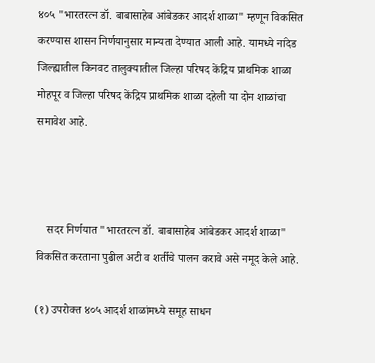४०५ "भारतरत्न डॉ. बाबासाहेब आंबेडकर आदर्श शाळा" म्हणून विकसित करण्यास शासन निर्णयानुसार मान्यता देण्यात आली आहे. यामध्ये नांदेड जिल्ह्यातील किनवट तालुक्यातील जिल्हा परिषद केंद्रिय प्राथमिक शाळा मोहपूर व जिल्हा परिषद केंद्रिय प्राथमिक शाळा दहेली या दोन शाळांचा समावेश आहे.



    सदर निर्णयात "भारतरत्न डॉ. बाबासाहेब आंबेडकर आदर्श शाळा" विकसित करताना पुढील अटी व शर्तीचे पालन करावे असे नमूद केले आहे.

(१) उपरोक्त ४०५ आदर्श शाळांमध्ये समूह साधन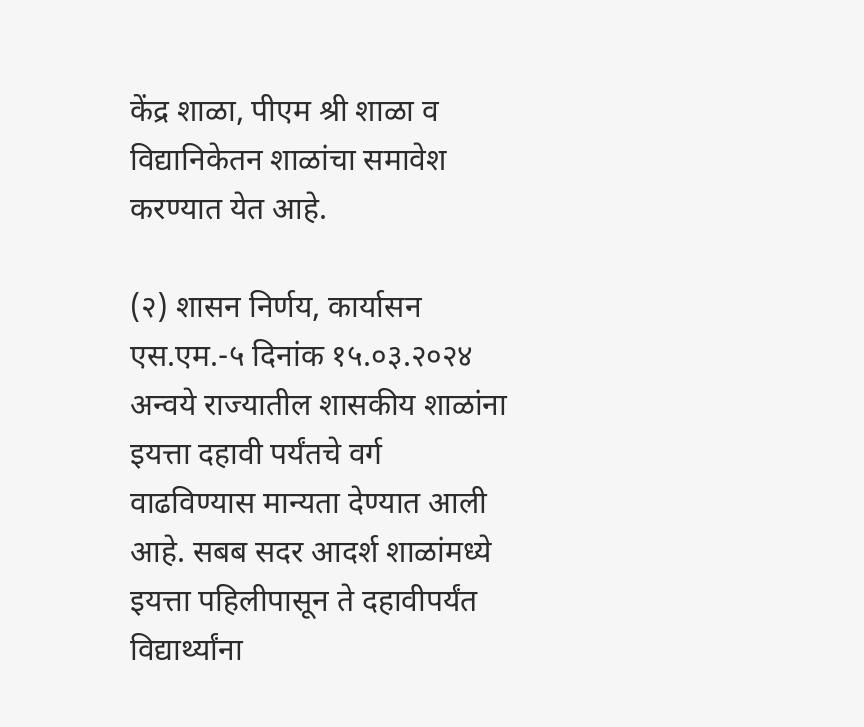केंद्र शाळा, पीएम श्री शाळा व विद्यानिकेतन शाळांचा समावेश करण्यात येत आहे.

(२) शासन निर्णय, कार्यासन एस.एम.-५ दिनांक १५.०३.२०२४ अन्वये राज्यातील शासकीय शाळांना इयत्ता दहावी पर्यंतचे वर्ग वाढविण्यास मान्यता देण्यात आली आहे. सबब सदर आदर्श शाळांमध्ये इयत्ता पहिलीपासून ते दहावीपर्यंत विद्यार्थ्यांना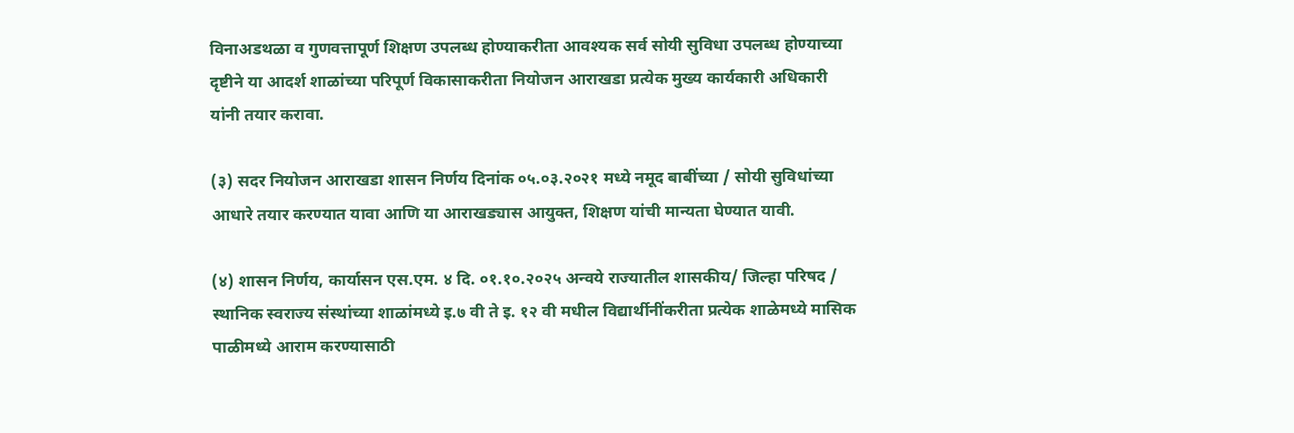विनाअडथळा व गुणवत्तापूर्ण शिक्षण उपलब्ध होण्याकरीता आवश्यक सर्व सोयी सुविधा उपलब्ध होण्याच्या दृष्टीने या आदर्श शाळांच्या परिपूर्ण विकासाकरीता नियोजन आराखडा प्रत्येक मुख्य कार्यकारी अधिकारी यांनी तयार करावा.

(३) सदर नियोजन आराखडा शासन निर्णय दिनांक ०५.०३.२०२१ मध्ये नमूद बाबींच्या / सोयी सुविधांच्या आधारे तयार करण्यात यावा आणि या आराखड्यास आयुक्त, शिक्षण यांची मान्यता घेण्यात यावी.

(४) शासन निर्णय, कार्यासन एस.एम. ४ दि. ०१.१०.२०२५ अन्वये राज्यातील शासकीय/ जिल्हा परिषद / स्थानिक स्वराज्य संस्थांच्या शाळांमध्ये इ.७ वी ते इ. १२ वी मधील विद्यार्थीनींकरीता प्रत्येक शाळेमध्ये मासिक पाळीमध्ये आराम करण्यासाठी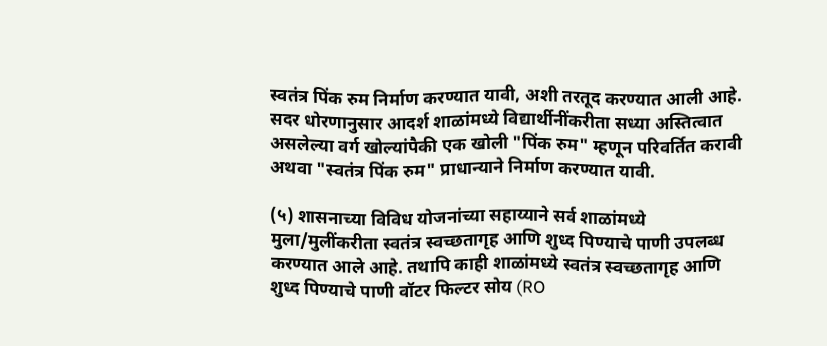स्वतंत्र पिंक रुम निर्माण करण्यात यावी, अशी तरतूद करण्यात आली आहे. सदर धोरणानुसार आदर्श शाळांमध्ये विद्यार्थीनींकरीता सध्या अस्तित्वात असलेल्या वर्ग खोल्यांपैकी एक खोली "पिंक रुम" म्हणून परिवर्तित करावी अथवा "स्वतंत्र पिंक रुम" प्राधान्याने निर्माण करण्यात यावी.

(५) शासनाच्या विविध योजनांच्या सहाय्याने सर्व शाळांमध्ये मुला/मुलींकरीता स्वतंत्र स्वच्छतागृह आणि शुध्द पिण्याचे पाणी उपलब्ध करण्यात आले आहे. तथापि काही शाळांमध्ये स्वतंत्र स्वच्छतागृह आणि शुध्द पिण्याचे पाणी वॉटर फिल्टर सोय (RO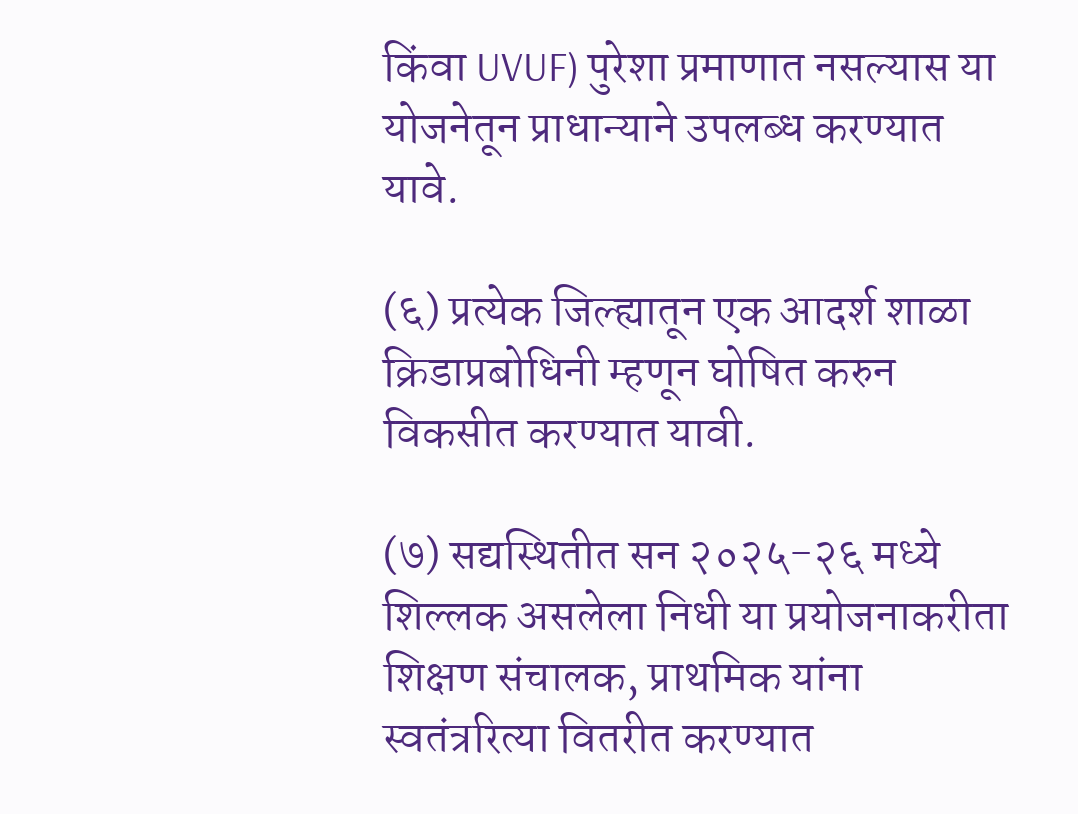किंवा UVUF) पुरेशा प्रमाणात नसल्यास या योजनेतून प्राधान्याने उपलब्ध करण्यात यावे.

(६) प्रत्येक जिल्ह्यातून एक आदर्श शाळा क्रिडाप्रबोधिनी म्हणून घोषित करुन विकसीत करण्यात यावी.

(७) सद्यस्थितीत सन २०२५-२६ मध्ये शिल्लक असलेला निधी या प्रयोजनाकरीता शिक्षण संचालक, प्राथमिक यांना स्वतंत्ररित्या वितरीत करण्यात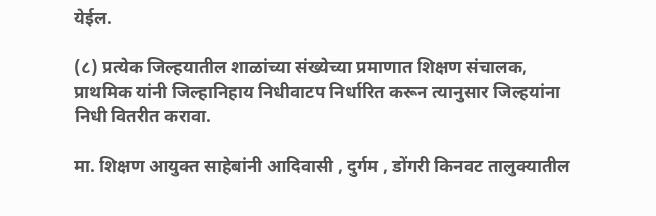येईल.

(८) प्रत्येक जिल्हयातील शाळांच्या संख्येच्या प्रमाणात शिक्षण संचालक, प्राथमिक यांनी जिल्हानिहाय निधीवाटप निर्धारित करून त्यानुसार जिल्हयांना निधी वितरीत करावा.

मा. शिक्षण आयुक्त साहेबांनी आदिवासी , दुर्गम , डोंगरी किनवट तालुक्यातील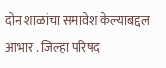दोन शाळांचा समावेश केल्याबद्दल आभार . जिल्हा परिषद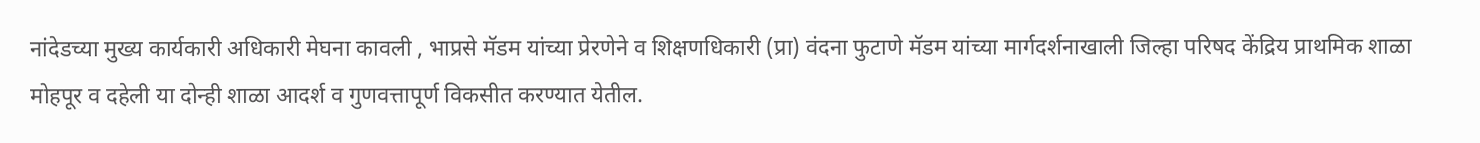नांदेडच्या मुख्य कार्यकारी अधिकारी मेघना कावली , भाप्रसे मॅडम यांच्या प्रेरणेने व शिक्षणधिकारी (प्रा) वंदना फुटाणे मॅडम यांच्या मार्गदर्शनाखाली जिल्हा परिषद केंद्रिय प्राथमिक शाळा मोहपूर व दहेली या दोन्ही शाळा आदर्श व गुणवत्तापूर्ण विकसीत करण्यात येतील.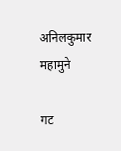अनिलकुमार महामुने

गट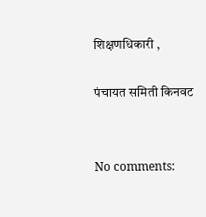शिक्षणधिकारी ,

पंचायत समिती किनवट


No comments: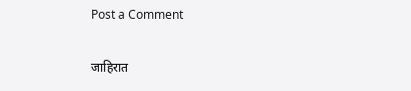Post a Comment

जाहिरात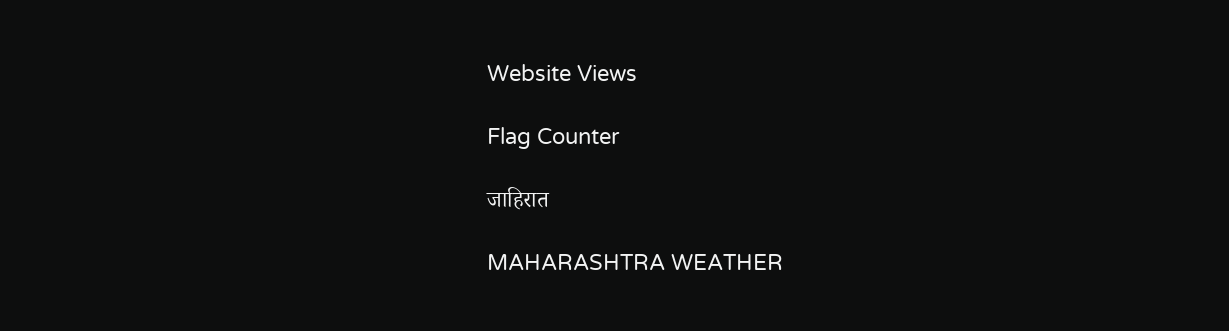Website Views

Flag Counter

जाहिरात

MAHARASHTRA WEATHER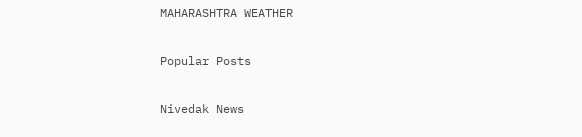MAHARASHTRA WEATHER

Popular Posts

Nivedak News